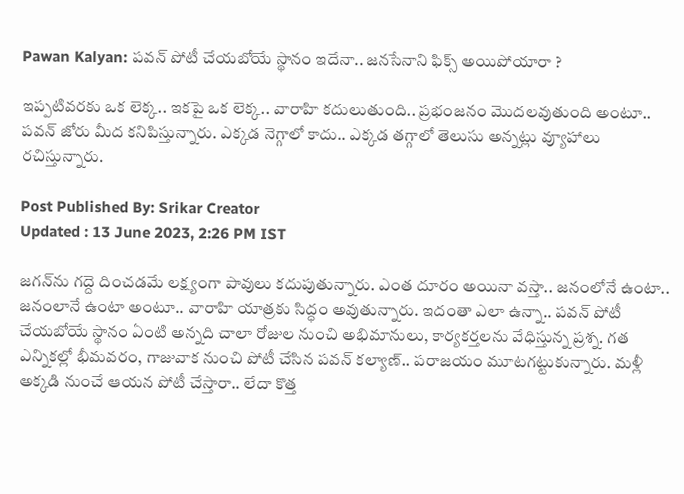Pawan Kalyan: పవన్‌ పోటీ చేయబోయే స్థానం ఇదేనా.. జనసేనాని ఫిక్స్ అయిపోయారా ?

ఇప్పటివరకు ఒక లెక్క.. ఇకపై ఒక లెక్క.. వారాహి కదులుతుంది.. ప్రభంజనం మొదలవుతుంది అంటూ.. పవన్ జోరు మీద కనిపిస్తున్నారు. ఎక్కడ నెగ్గాలో కాదు.. ఎక్కడ తగ్గాలో తెలుసు అన్నట్లు వ్యూహాలు రచిస్తున్నారు.

Post Published By: Srikar Creator
Updated : 13 June 2023, 2:26 PM IST

జగన్‌ను గద్దె దించడమే లక్ష్యంగా పావులు కదుపుతున్నారు. ఎంత దూరం అయినా వస్తా.. జనంలోనే ఉంటా.. జనంలానే ఉంటా అంటూ.. వారాహి యాత్రకు సిద్ధం అవుతున్నారు. ఇదంతా ఎలా ఉన్నా.. పవన్ పోటీ చేయబోయే స్థానం ఏంటి అన్నది చాలా రోజుల నుంచి అభిమానులు, కార్యకర్తలను వేధిస్తున్న ప్రశ్న. గత ఎన్నికల్లో భీమవరం, గాజువాక నుంచి పోటీ చేసిన పవన్ కల్యాణ్‌.. పరాజయం మూటగట్టుకున్నారు. మళ్లీ అక్కడి నుంచే ఆయన పోటీ చేస్తారా.. లేదా కొత్త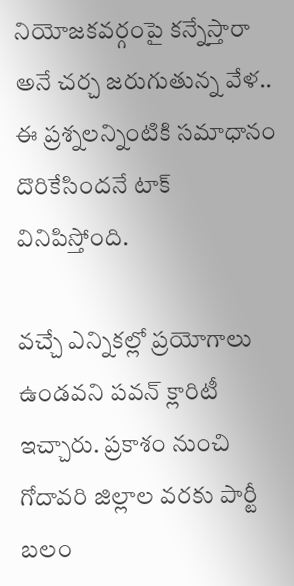నియోజకవర్గంపై కన్నేస్తారా అనే చర్చ జరుగుతున్న వేళ.. ఈ ప్రశ్నలన్నింటికి సమాధానం దొరికేసిందనే టాక్ వినిపిస్తోంది.

వచ్చే ఎన్నికల్లో ప్రయోగాలు ఉండవని పవన్ క్లారిటీ ఇచ్చారు. ప్రకాశం నుంచి గోదావరి జిల్లాల వరకు పార్టీ బలం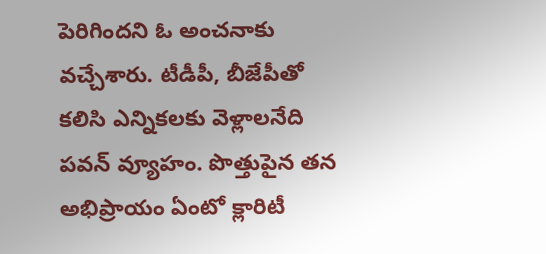పెరిగిందని ఓ అంచనాకు వచ్చేశారు. టీడీపీ, బీజేపీతో కలిసి ఎన్నికలకు వెళ్లాలనేది పవన్ వ్యూహం. పొత్తుపైన తన అభిప్రాయం ఏంటో క్లారిటీ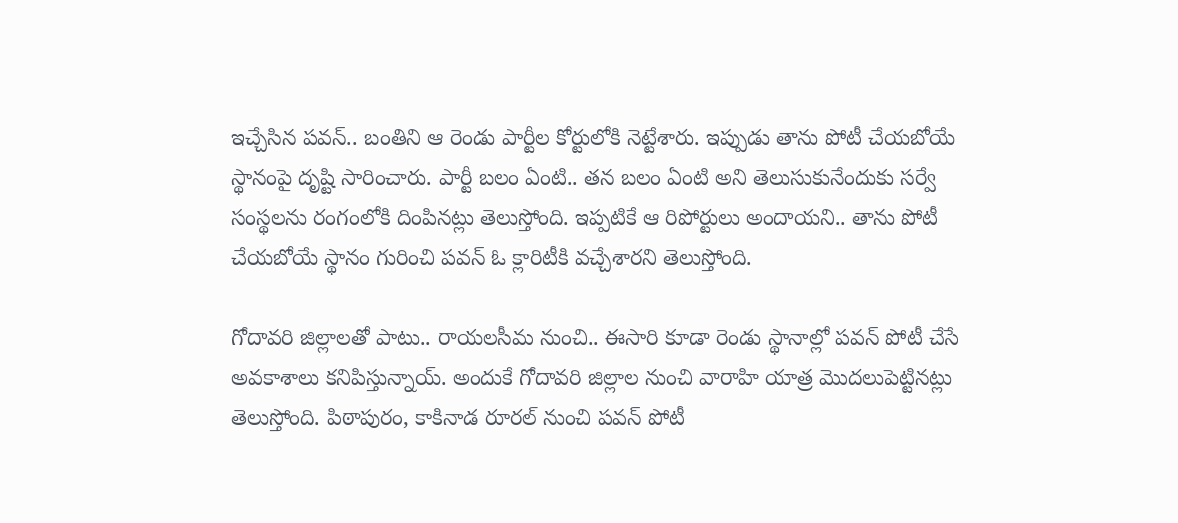ఇచ్చేసిన పవన్.. బంతిని ఆ రెండు పార్టీల కోర్టులోకి నెట్టేశారు. ఇప్పుడు తాను పోటీ చేయబోయే స్థానంపై దృష్టి సారించారు. పార్టీ బలం ఏంటి.. తన బలం ఏంటి అని తెలుసుకునేందుకు సర్వే సంస్థలను రంగంలోకి దింపినట్లు తెలుస్తోంది. ఇప్పటికే ఆ రిపోర్టులు అందాయని.. తాను పోటీ చేయబోయే స్థానం గురించి పవన్ ఓ క్లారిటీకి వచ్చేశారని తెలుస్తోంది.

గోదావరి జిల్లాలతో పాటు.. రాయలసీమ నుంచి.. ఈసారి కూడా రెండు స్థానాల్లో పవన్ పోటీ చేసే అవకాశాలు కనిపిస్తున్నాయ్. అందుకే గోదావరి జిల్లాల నుంచి వారాహి యాత్ర మొదలుపెట్టినట్లు తెలుస్తోంది. పిఠాపురం, కాకినాడ రూరల్‌ నుంచి పవన్ పోటీ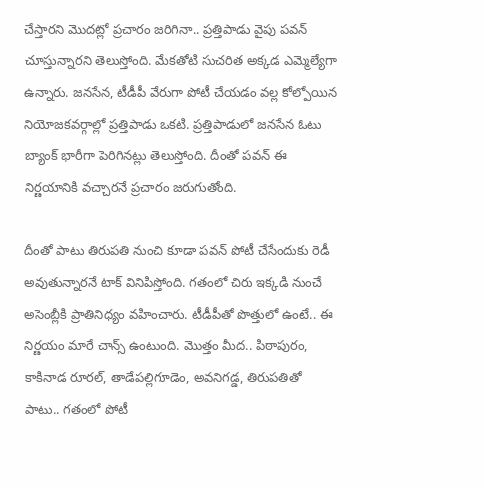చేస్తారని మొదట్లో ప్రచారం జరిగినా.. ప్రత్తిపాడు వైపు పవన్ చూస్తున్నారని తెలుస్తోంది. మేకతోటి సుచరిత అక్కడ ఎమ్మెల్యేగా ఉన్నారు. జనసేన, టీడీపీ వేరుగా పోటీ చేయడం వల్ల కోల్పోయిన నియోజకవర్గాల్లో ప్రత్తిపాడు ఒకటి. ప్రత్తిపాడులో జనసేన ఓటు బ్యాంక్ భారీగా పెరిగినట్లు తెలుస్తోంది. దీంతో పవన్ ఈ నిర్ణయానికి వచ్చారనే ప్రచారం జరుగుతోంది.

దీంతో పాటు తిరుపతి నుంచి కూడా పవన్ పోటీ చేసేందుకు రెడీ అవుతున్నారనే టాక్ వినిపిస్తోంది. గతంలో చిరు ఇక్కడి నుంచే అసెంబ్లీకి ప్రాతినిధ్యం వహించారు. టీడీపీతో పొత్తులో ఉంటే.. ఈ నిర్ణయం మారే చాన్స్ ఉంటుంది. మొత్తం మీద.. పిఠాపురం, కాకినాడ రూరల్, తాడేపల్లిగూడెం, అవనిగడ్డ, తిరుపతితో పాటు.. గతంలో పోటీ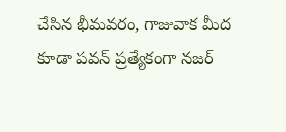చేసిన భీమవరం, గాజువాక మీద కూడా పవన్ ప్రత్యేకంగా నజర్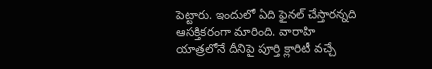పెట్టారు. ఇందులో ఏది ఫైనల్ చేస్తారన్నది ఆసక్తికరంగా మారింది. వారాహి యాత్రలోనే దీనిపై పూర్తి క్లారిటీ వచ్చే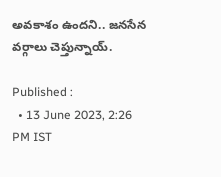అవకాశం ఉందని.. జనసేన వర్గాలు చెప్తున్నాయ్.

Published :
  • 13 June 2023, 2:26 PM IST